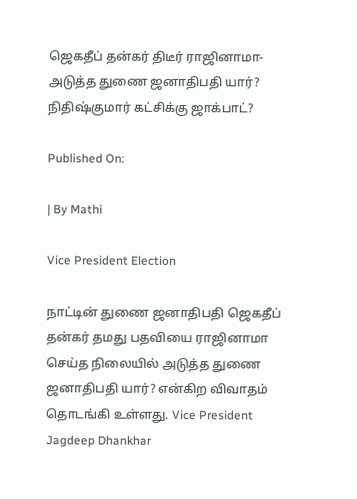ஜெகதீப் தன்கர் திடீர் ராஜினாமா- அடுத்த துணை ஜனாதிபதி யார்? நிதிஷ்குமார் கட்சிக்கு ஜாக்பாட்?

Published On:

| By Mathi

Vice President Election

நாட்டின் துணை ஜனாதிபதி ஜெகதீப் தன்கர் தமது பதவியை ராஜினாமா செய்த நிலையில் அடுத்த துணை ஜனாதிபதி யார்? என்கிற விவாதம் தொடங்கி உள்ளது. Vice President Jagdeep Dhankhar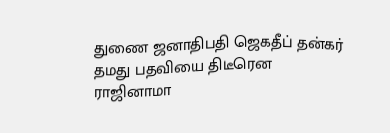துணை ஜனாதிபதி ஜெகதீப் தன்கர் தமது பதவியை திடீரென ராஜினாமா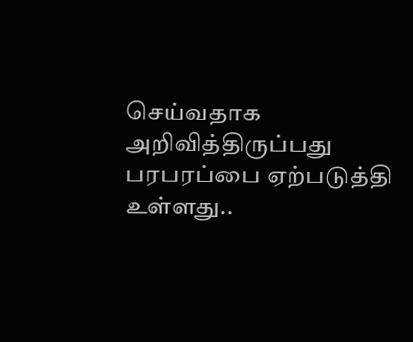செய்வதாக அறிவித்திருப்பது பரபரப்பை ஏற்படுத்தி உள்ளது..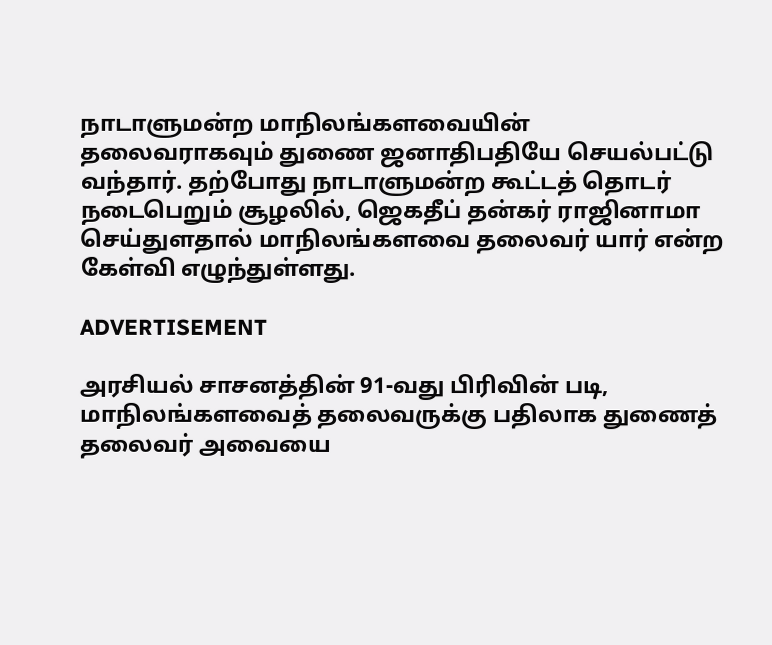நாடாளுமன்ற மாநிலங்களவையின் தலைவராகவும் துணை ஜனாதிபதியே செயல்பட்டு வந்தார். தற்போது நாடாளுமன்ற கூட்டத் தொடர் நடைபெறும் சூழலில், ஜெகதீப் தன்கர் ராஜினாமா செய்துளதால் மாநிலங்களவை தலைவர் யார் என்ற கேள்வி எழுந்துள்ளது.

ADVERTISEMENT

அரசியல் சாசனத்தின் 91-வது பிரிவின் படி, மாநிலங்களவைத் தலைவருக்கு பதிலாக துணைத் தலைவர் அவையை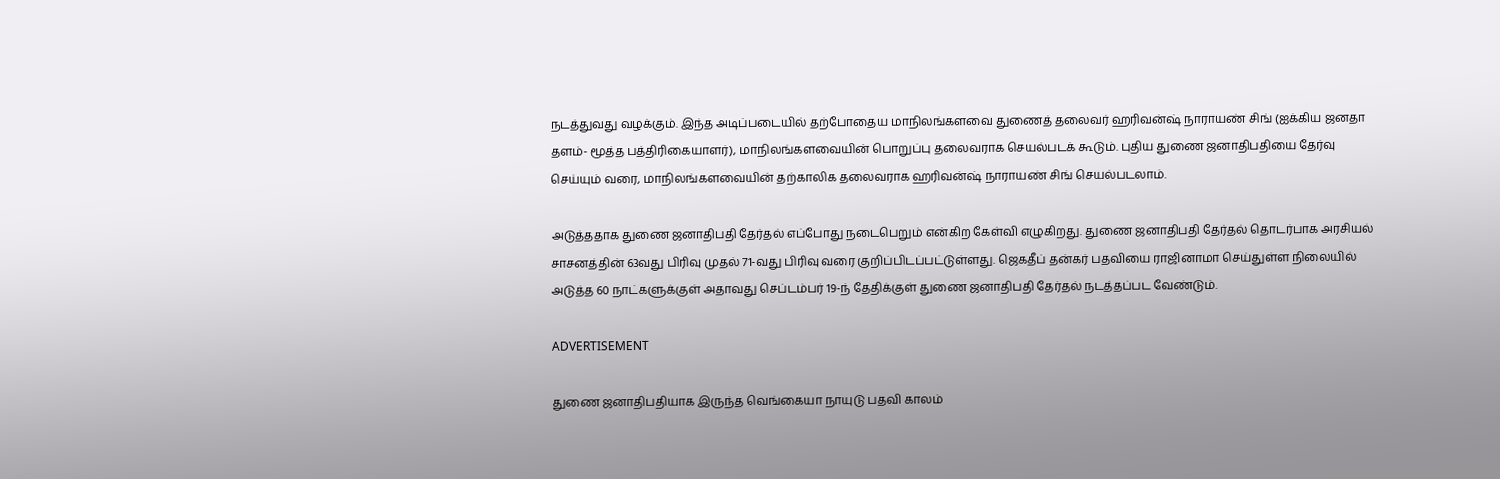நடத்துவது வழக்கும். இந்த அடிப்படையில் தற்போதைய மாநிலங்களவை துணைத் தலைவர் ஹரிவன்ஷ் நாராயண் சிங் (ஐக்கிய ஜனதா தளம்- மூத்த பத்திரிகையாளர்), மாநிலங்களவையின் பொறுப்பு தலைவராக செயல்படக் கூடும். புதிய துணை ஜனாதிபதியை தேர்வு செய்யும் வரை, மாநிலங்களவையின் தற்காலிக தலைவராக ஹரிவன்ஷ் நாராயண் சிங் செயல்படலாம்.

அடுத்ததாக துணை ஜனாதிபதி தேர்தல் எப்போது நடைபெறும் என்கிற கேள்வி எழுகிறது. துணை ஜனாதிபதி தேர்தல் தொடர்பாக அரசியல் சாசனத்தின் 63வது பிரிவு முதல் 71-வது பிரிவு வரை குறிப்பிடப்பட்டுள்ளது. ஜெகதீப் தன்கர் பதவியை ராஜினாமா செய்துள்ள நிலையில் அடுத்த 60 நாட்களுக்குள் அதாவது செப்டம்பர் 19-ந் தேதிக்குள் துணை ஜனாதிபதி தேர்தல் நடத்தப்பட வேண்டும்.

ADVERTISEMENT

துணை ஜனாதிபதியாக இருந்த வெங்கையா நாயுடு பதவி காலம்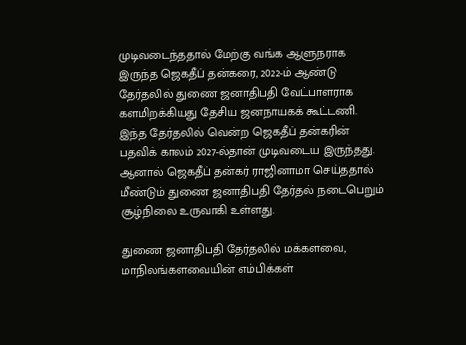முடிவடைந்ததால் மேற்கு வங்க ஆளுநராக இருந்த ஜெகதீப் தன்கரை, 2022-ம் ஆண்டு தேர்தலில் துணை ஜனாதிபதி வேட்பாளராக களமிறக்கியது தேசிய ஜனநாயகக் கூட்டணி. இந்த தேர்தலில் வென்ற ஜெகதீப் தன்கரின் பதவிக் காலம் 2027-ல்தான் முடிவடைய இருந்தது. ஆனால் ஜெகதீப் தன்கர் ராஜினாமா செய்ததால் மீண்டும் துணை ஜனாதிபதி தேர்தல் நடைபெறும் சூழ்நிலை உருவாகி உள்ளது.

துணை ஜனாதிபதி தேர்தலில் மக்களவை, மாநிலங்களவையின் எம்பிக்கள்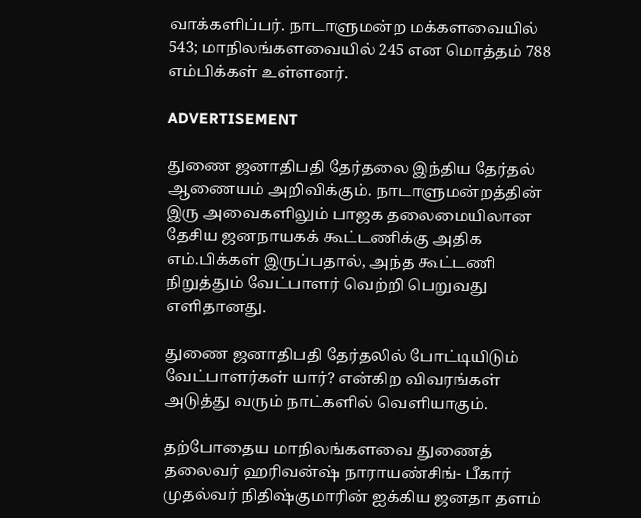வாக்களிப்பர். நாடாளுமன்ற மக்களவையில் 543; மாநிலங்களவையில் 245 என மொத்தம் 788 எம்பிக்கள் உள்ளனர்.

ADVERTISEMENT

துணை ஜனாதிபதி தேர்தலை இந்திய தேர்தல் ஆணையம் அறிவிக்கும். நாடாளுமன்றத்தின் இரு அவைகளிலும் பாஜக தலைமையிலான தேசிய ஜனநாயகக் கூட்டணிக்கு அதிக எம்.பிக்கள் இருப்பதால், அந்த கூட்டணி நிறுத்தும் வேட்பாளர் வெற்றி பெறுவது எளிதானது.

துணை ஜனாதிபதி தேர்தலில் போட்டியிடும் வேட்பாளர்கள் யார்? என்கிற விவரங்கள் அடுத்து வரும் நாட்களில் வெளியாகும்.

தற்போதைய மாநிலங்களவை துணைத் தலைவர் ஹரிவன்ஷ் நாராயண்சிங்- பீகார் முதல்வர் நிதிஷ்குமாரின் ஐக்கிய ஜனதா தளம்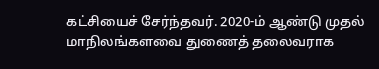கட்சியைச் சேர்ந்தவர். 2020-ம் ஆண்டு முதல் மாநிலங்களவை துணைத் தலைவராக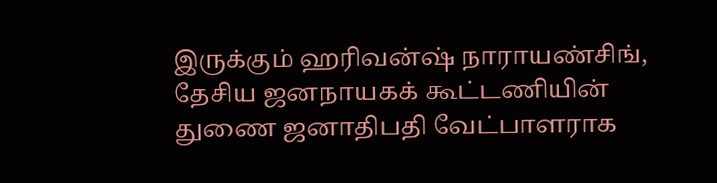இருக்கும் ஹரிவன்ஷ் நாராயண்சிங், தேசிய ஜனநாயகக் கூட்டணியின் துணை ஜனாதிபதி வேட்பாளராக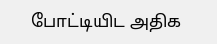போட்டியிட அதிக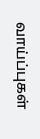வாய்ப்புகள்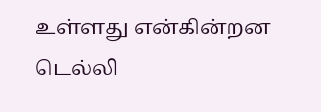உள்ளது என்கின்றன டெல்லி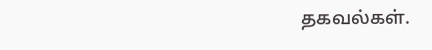தகவல்கள்.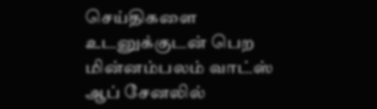செய்திகளை உடனுக்குடன் பெற மின்னம்பலம் வாட்ஸ் ஆப் சேனலில்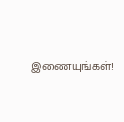இணையுங்கள்!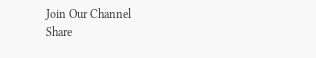Join Our Channel
Share